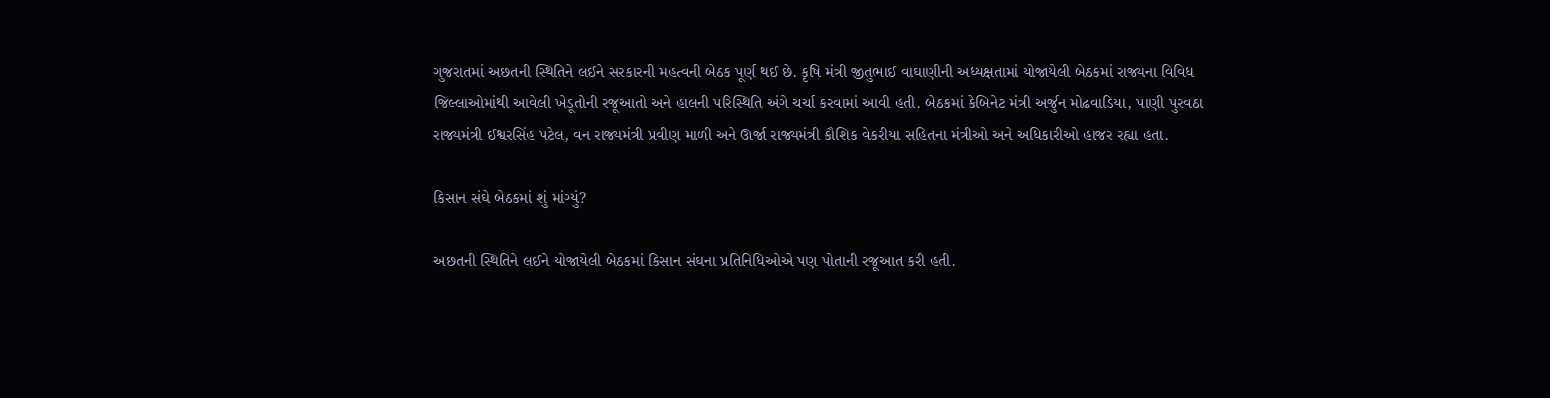ગુજરાતમાં અછતની સ્થિતિને લઈને સરકારની મહત્વની બેઠક પૂર્ણ થઈ છે. કૃષિ મંત્રી જીતુભાઈ વાઘાણીની અધ્યક્ષતામાં યોજાયેલી બેઠકમાં રાજ્યના વિવિધ જિલ્લાઓમાંથી આવેલી ખેડૂતોની રજૂઆતો અને હાલની પરિસ્થિતિ અંગે ચર્ચા કરવામાં આવી હતી. બેઠકમાં કેબિનેટ મંત્રી અર્જુન મોઢવાડિયા, પાણી પુરવઠા રાજ્યમંત્રી ઈશ્વરસિંહ પટેલ, વન રાજ્યમંત્રી પ્રવીણ માળી અને ઊર્જા રાજ્યમંત્રી કૌશિક વેકરીયા સહિતના મંત્રીઓ અને અધિકારીઓ હાજર રહ્યા હતા.

કિસાન સંઘે બેઠકમાં શું માંગ્યું?

અછતની સ્થિતિને લઈને યોજાયેલી બેઠકમાં કિસાન સંઘના પ્રતિનિધિઓએ પણ પોતાની રજૂઆત કરી હતી.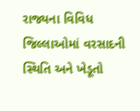રાજ્યના વિવિધ જિલ્લાઓમાં વરસાદની સ્થિતિ અને ખેડૂતો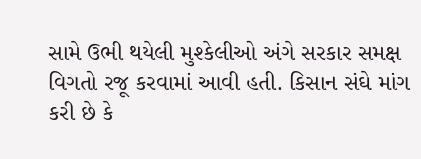સામે ઉભી થયેલી મુશ્કેલીઓ અંગે સરકાર સમક્ષ વિગતો રજૂ કરવામાં આવી હતી. કિસાન સંઘે માંગ કરી છે કે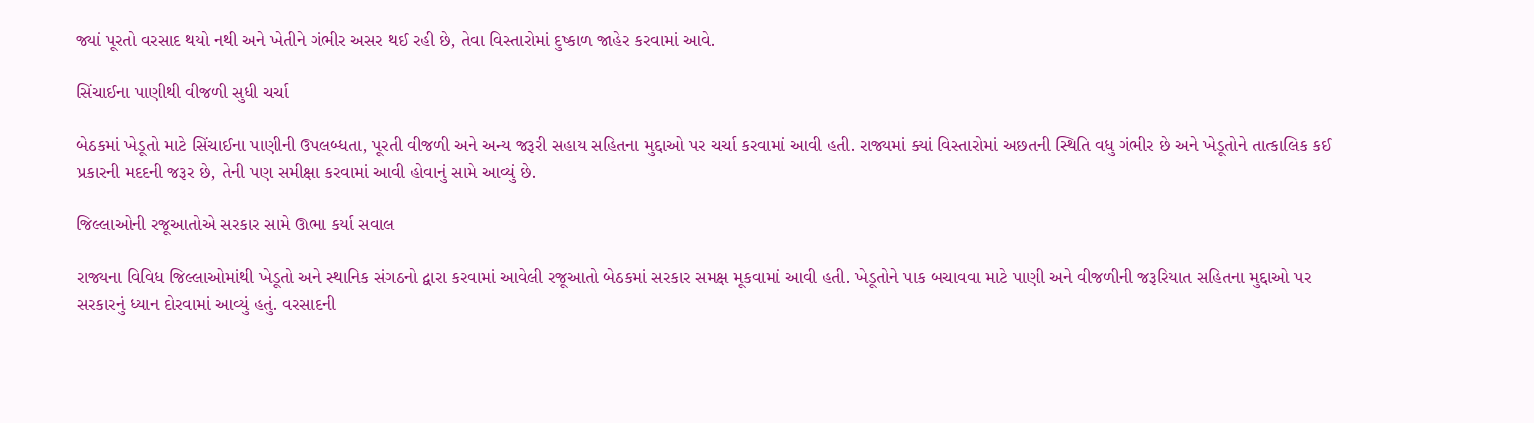જ્યાં પૂરતો વરસાદ થયો નથી અને ખેતીને ગંભીર અસર થઈ રહી છે, તેવા વિસ્તારોમાં દુષ્કાળ જાહેર કરવામાં આવે.

સિંચાઈના પાણીથી વીજળી સુધી ચર્ચા

બેઠકમાં ખેડૂતો માટે સિંચાઈના પાણીની ઉપલબ્ધતા, પૂરતી વીજળી અને અન્ય જરૂરી સહાય સહિતના મુદ્દાઓ પર ચર્ચા કરવામાં આવી હતી. રાજ્યમાં ક્યાં વિસ્તારોમાં અછતની સ્થિતિ વધુ ગંભીર છે અને ખેડૂતોને તાત્કાલિક કઈ પ્રકારની મદદની જરૂર છે, તેની પણ સમીક્ષા કરવામાં આવી હોવાનું સામે આવ્યું છે.

જિલ્લાઓની રજૂઆતોએ સરકાર સામે ઊભા કર્યા સવાલ

રાજ્યના વિવિધ જિલ્લાઓમાંથી ખેડૂતો અને સ્થાનિક સંગઠનો દ્વારા કરવામાં આવેલી રજૂઆતો બેઠકમાં સરકાર સમક્ષ મૂકવામાં આવી હતી. ખેડૂતોને પાક બચાવવા માટે પાણી અને વીજળીની જરૂરિયાત સહિતના મુદ્દાઓ પર સરકારનું ધ્યાન દોરવામાં આવ્યું હતું. વરસાદની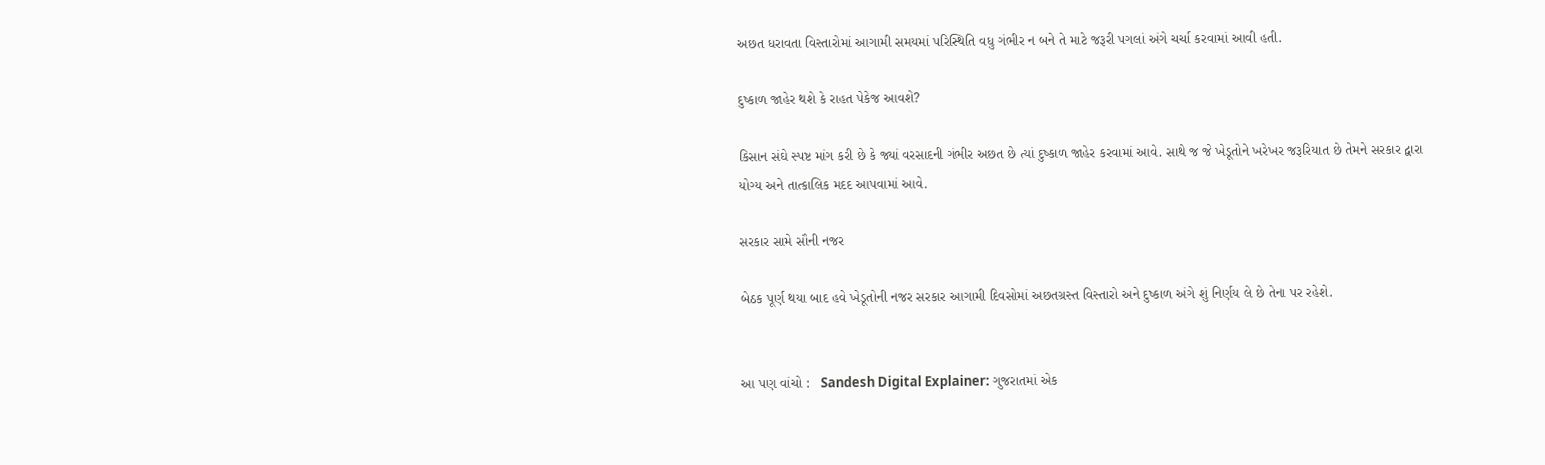અછત ધરાવતા વિસ્તારોમાં આગામી સમયમાં પરિસ્થિતિ વધુ ગંભીર ન બને તે માટે જરૂરી પગલાં અંગે ચર્ચા કરવામાં આવી હતી.

દુષ્કાળ જાહેર થશે કે રાહત પેકેજ આવશે?

કિસાન સંઘે સ્પષ્ટ માંગ કરી છે કે જ્યાં વરસાદની ગંભીર અછત છે ત્યાં દુષ્કાળ જાહેર કરવામાં આવે. સાથે જ જે ખેડૂતોને ખરેખર જરૂરિયાત છે તેમને સરકાર દ્વારા યોગ્ય અને તાત્કાલિક મદદ આપવામાં આવે.

સરકાર સામે સૌની નજર

બેઠક પૂર્ણ થયા બાદ હવે ખેડૂતોની નજર સરકાર આગામી દિવસોમાં અછતગ્રસ્ત વિસ્તારો અને દુષ્કાળ અંગે શું નિર્ણય લે છે તેના પર રહેશે.


આ પણ વાંચો :   Sandesh Digital Explainer: ગુજરાતમાં એક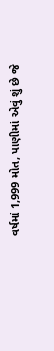વર્ષમાં 1,999 મોત, પાણીમાં એવું શું છે જે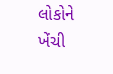લોકોને ખેંચી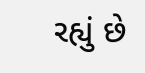રહ્યું છે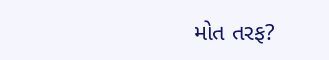મોત તરફ?